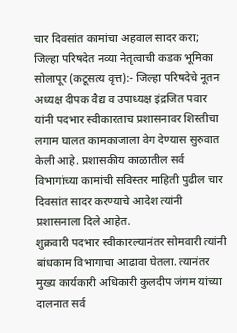चार दिवसांत कामांचा अहवाल सादर करा; जिल्हा परिषदेत नव्या नेतृत्वाची कडक भूमिका
सोलापूर (कटूसत्य वृत्त):- जिल्हा परिषदेचे नूतन अध्यक्ष दीपक वैद्य व उपाध्यक्ष इंद्रजित पवार यांनी पदभार स्वीकारताच प्रशासनावर शिस्तीचा लगाम घालत कामकाजाला वेग देण्यास सुरुवात केली आहे. प्रशासकीय काळातील सर्व विभागांच्या कामांची सविस्तर माहिती पुढील चार दिवसांत सादर करण्याचे आदेश त्यांनी प्रशासनाला दिले आहेत.
शुक्रवारी पदभार स्वीकारल्यानंतर सोमवारी त्यांनी बांधकाम विभागाचा आढावा घेतला. त्यानंतर मुख्य कार्यकारी अधिकारी कुलदीप जंगम यांच्या दालनात सर्व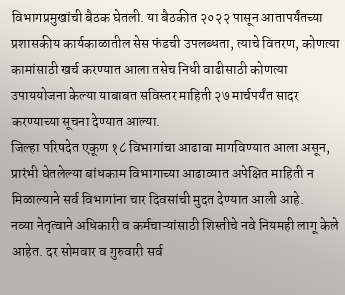विभागप्रमुखांची बैठक घेतली. या बैठकीत २०२२ पासून आतापर्यंतच्या प्रशासकीय कार्यकाळातील सेस फंडची उपलब्धता, त्याचे वितरण, कोणत्या कामांसाठी खर्च करण्यात आला तसेच निधी वाढीसाठी कोणत्या उपाययोजना केल्या याबाबत सविस्तर माहिती २७ मार्चपर्यंत सादर करण्याच्या सूचना देण्यात आल्या.
जिल्हा परिषदेत एकूण १८ विभागांचा आढावा मागविण्यात आला असून, प्रारंभी घेतलेल्या बांधकाम विभागाच्या आढाव्यात अपेक्षित माहिती न मिळाल्याने सर्व विभागांना चार दिवसांची मुदत देण्यात आली आहे.
नव्या नेतृत्वाने अधिकारी व कर्मचाऱ्यांसाठी शिस्तीचे नवे नियमही लागू केले आहेत. दर सोमवार व गुरुवारी सर्व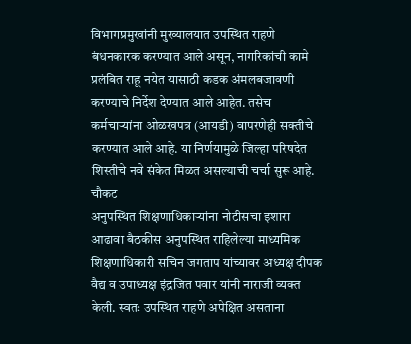विभागप्रमुखांनी मुख्यालयात उपस्थित राहणे बंधनकारक करण्यात आले असून, नागरिकांची कामे प्रलंबित राहू नयेत यासाठी कडक अंमलबजावणी करण्याचे निर्देश देण्यात आले आहेत. तसेच कर्मचाऱ्यांना ओळखपत्र (आयडी) वापरणेही सक्तीचे करण्यात आले आहे. या निर्णयामुळे जिल्हा परिषदेत शिस्तीचे नवे संकेत मिळत असल्याची चर्चा सुरू आहे.
चौकट
अनुपस्थित शिक्षणाधिकाऱ्यांना नोटीसचा इशारा
आढावा बैठकीस अनुपस्थित राहिलेल्या माध्यमिक शिक्षणाधिकारी सचिन जगताप यांच्यावर अध्यक्ष दीपक वैद्य व उपाध्यक्ष इंद्रजित पवार यांनी नाराजी व्यक्त केली. स्वतः उपस्थित राहणे अपेक्षित असताना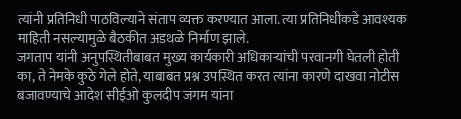त्यांनी प्रतिनिधी पाठविल्याने संताप व्यक्त करण्यात आला. त्या प्रतिनिधीकडे आवश्यक माहिती नसल्यामुळे बैठकीत अडथळे निर्माण झाले.
जगताप यांनी अनुपस्थितीबाबत मुख्य कार्यकारी अधिकाऱ्यांची परवानगी घेतली होती का, ते नेमके कुठे गेले होते, याबाबत प्रश्न उपस्थित करत त्यांना कारणे दाखवा नोटीस बजावण्याचे आदेश सीईओ कुलदीप जंगम यांना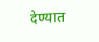देण्यात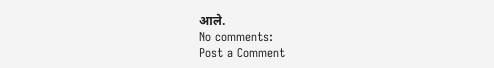आले.
No comments:
Post a Comment